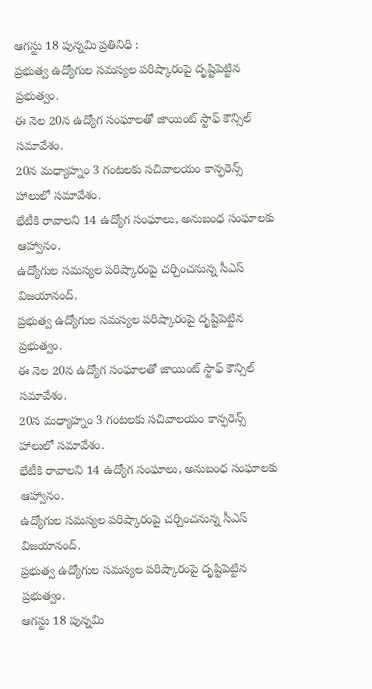ఆగస్టు 18 పున్నమి ప్రతినిధి :
ప్రభుత్వ ఉద్యోగుల సమస్యల పరిష్కారంపై దృష్టిపెట్టిన ప్రభుత్వం.
ఈ నెల 20న ఉద్యోగ సంఘాలతో జాయింట్ స్టాఫ్ కౌన్సిల్ సమావేశం.
20న మధ్యాహ్నం 3 గంటలకు సచివాలయం కాన్ఫరెన్స్ హాలులో సమావేశం.
భేటీకి రావాలని 14 ఉద్యోగ సంఘాలు, అనుబంధ సంఘాలకు ఆహ్వానం.
ఉద్యోగుల సమస్యల పరిష్కారంపై చర్చించనున్న సీఎస్ విజయానంద్.
ప్రభుత్వ ఉద్యోగుల సమస్యల పరిష్కారంపై దృష్టిపెట్టిన ప్రభుత్వం.
ఈ నెల 20న ఉద్యోగ సంఘాలతో జాయింట్ స్టాఫ్ కౌన్సిల్ సమావేశం.
20న మధ్యాహ్నం 3 గంటలకు సచివాలయం కాన్ఫరెన్స్ హాలులో సమావేశం.
భేటీకి రావాలని 14 ఉద్యోగ సంఘాలు, అనుబంధ సంఘాలకు ఆహ్వానం.
ఉద్యోగుల సమస్యల పరిష్కారంపై చర్చించనున్న సీఎస్ విజయానంద్.
ప్రభుత్వ ఉద్యోగుల సమస్యల పరిష్కారంపై దృష్టిపెట్టిన ప్రభుత్వం.
ఆగస్టు 18 పున్నమి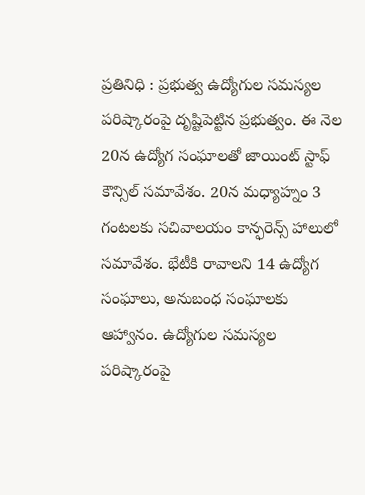ప్రతినిధి : ప్రభుత్వ ఉద్యోగుల సమస్యల పరిష్కారంపై దృష్టిపెట్టిన ప్రభుత్వం. ఈ నెల 20న ఉద్యోగ సంఘాలతో జాయింట్ స్టాఫ్ కౌన్సిల్ సమావేశం. 20న మధ్యాహ్నం 3 గంటలకు సచివాలయం కాన్ఫరెన్స్ హాలులో సమావేశం. భేటీకి రావాలని 14 ఉద్యోగ సంఘాలు, అనుబంధ సంఘాలకు ఆహ్వానం. ఉద్యోగుల సమస్యల పరిష్కారంపై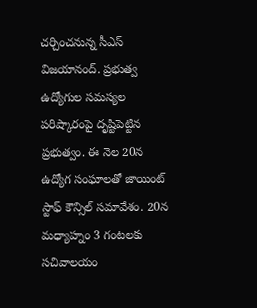చర్చించనున్న సీఎస్ విజయానంద్. ప్రభుత్వ ఉద్యోగుల సమస్యల పరిష్కారంపై దృష్టిపెట్టిన ప్రభుత్వం. ఈ నెల 20న ఉద్యోగ సంఘాలతో జాయింట్ స్టాఫ్ కౌన్సిల్ సమావేశం. 20న మధ్యాహ్నం 3 గంటలకు సచివాలయం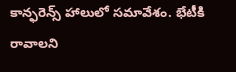కాన్ఫరెన్స్ హాలులో సమావేశం. భేటీకి రావాలని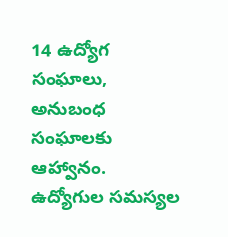14 ఉద్యోగ సంఘాలు, అనుబంధ సంఘాలకు ఆహ్వానం. ఉద్యోగుల సమస్యల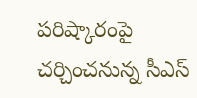పరిష్కారంపై చర్చించనున్న సీఎస్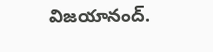విజయానంద్.